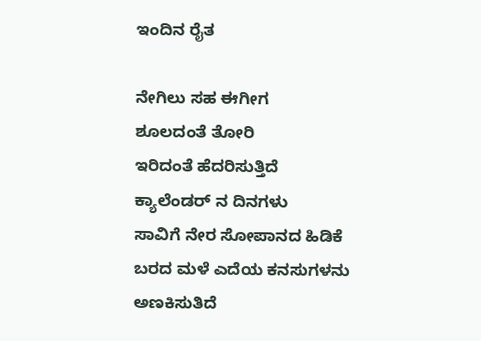ಇಂದಿನ ರೈತ

ನೇಗಿಲು ಸಹ ಈಗೀಗ
ಶೂಲದಂತೆ ತೋರಿ
ಇರಿದಂತೆ ಹೆದರಿಸುತ್ತಿದೆ
ಕ್ಯಾಲೆಂಡರ್ ನ ದಿನಗಳು
ಸಾವಿಗೆ ನೇರ ಸೋಪಾನದ ಹಿಡಿಕೆ
ಬರದ ಮಳೆ ಎದೆಯ ಕನಸುಗಳನು
ಅಣಕಿಸುತಿದೆ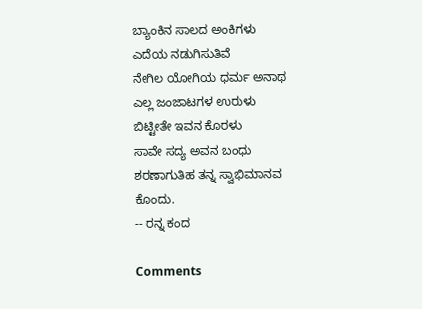ಬ್ಯಾಂಕಿನ ಸಾಲದ ಅಂಕಿಗಳು
ಎದೆಯ ನಡುಗಿಸುತಿವೆ
ನೇಗಿಲ ಯೋಗಿಯ ಧರ್ಮ ಅನಾಥ
ಎಲ್ಲ ಜಂಜಾಟಗಳ ಉರುಳು
ಬಿಟ್ಟೀತೇ ಇವನ ಕೊರಳು
ಸಾವೇ ಸದ್ಯ ಅವನ ಬಂಧು
ಶರಣಾಗುತಿಹ ತನ್ನ ಸ್ವಾಭಿಮಾನವ
ಕೊಂದು.
-- ರನ್ನ ಕಂದ

Comments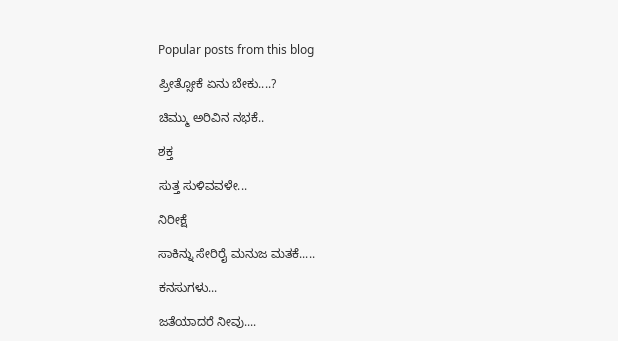Popular posts from this blog

ಪ್ರೀತ್ಸೋಕೆ ಏನು ಬೇಕು....?

ಚಿಮ್ಮು ಅರಿವಿನ ನಭಕೆ..

ಶಕ್ತ

ಸುತ್ತ ಸುಳಿವವಳೇ...

ನಿರೀಕ್ಷೆ

ಸಾಕಿನ್ನು ಸೇರಿರೈ ಮನುಜ ಮತಕೆ.....

ಕನಸುಗಳು...

ಜತೆಯಾದರೆ ನೀವು....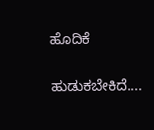ಹೊದಿಕೆ

ಹುಡುಕಬೇಕಿದೆ....